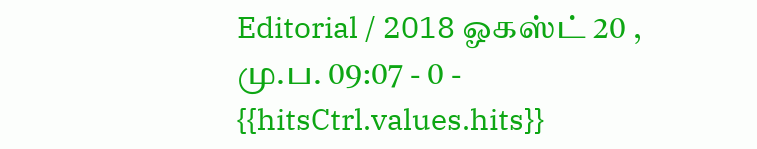Editorial / 2018 ஓகஸ்ட் 20 , மு.ப. 09:07 - 0 - {{hitsCtrl.values.hits}}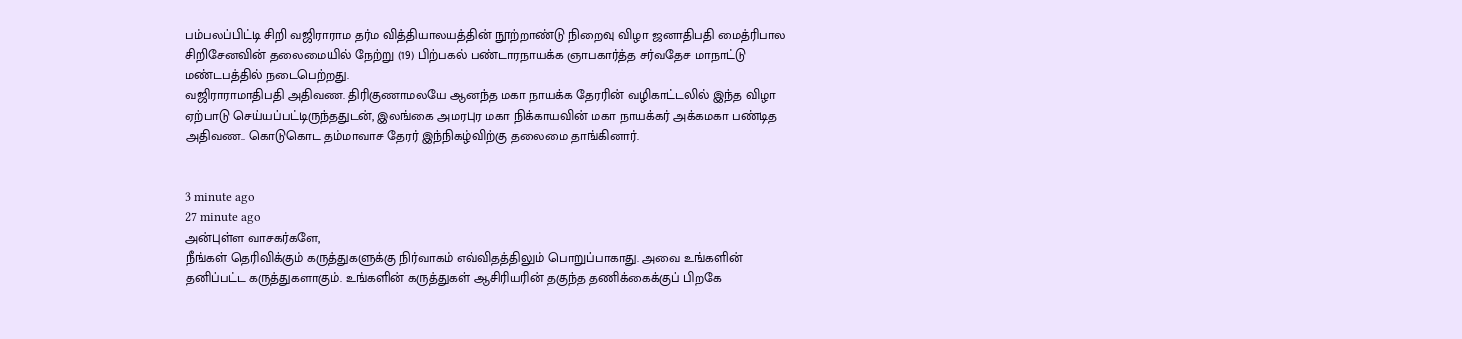பம்பலப்பிட்டி சிறி வஜிராராம தர்ம வித்தியாலயத்தின் நூற்றாண்டு நிறைவு விழா ஜனாதிபதி மைத்ரிபால சிறிசேனவின் தலைமையில் நேற்று (19) பிற்பகல் பண்டாரநாயக்க ஞாபகார்த்த சர்வதேச மாநாட்டு மண்டபத்தில் நடைபெற்றது.
வஜிராராமாதிபதி அதிவண. திரிகுணாமலயே ஆனந்த மகா நாயக்க தேரரின் வழிகாட்டலில் இந்த விழா ஏற்பாடு செய்யப்பட்டிருந்ததுடன், இலங்கை அமரபுர மகா நிக்காயவின் மகா நாயக்கர் அக்கமகா பண்டித அதிவண.. கொடுகொட தம்மாவாச தேரர் இந்நிகழ்விற்கு தலைமை தாங்கினார்.


3 minute ago
27 minute ago
அன்புள்ள வாசகர்களே,
நீங்கள் தெரிவிக்கும் கருத்துகளுக்கு நிர்வாகம் எவ்விதத்திலும் பொறுப்பாகாது. அவை உங்களின் தனிப்பட்ட கருத்துகளாகும். உங்களின் கருத்துகள் ஆசிரியரின் தகுந்த தணிக்கைக்குப் பிறகே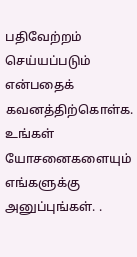பதிவேற்றம் செய்யப்படும் என்பதைக் கவனத்திற்கொள்க. உங்கள் யோசனைகளையும் எங்களுக்கு அனுப்புங்கள். .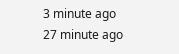3 minute ago
27 minute ago